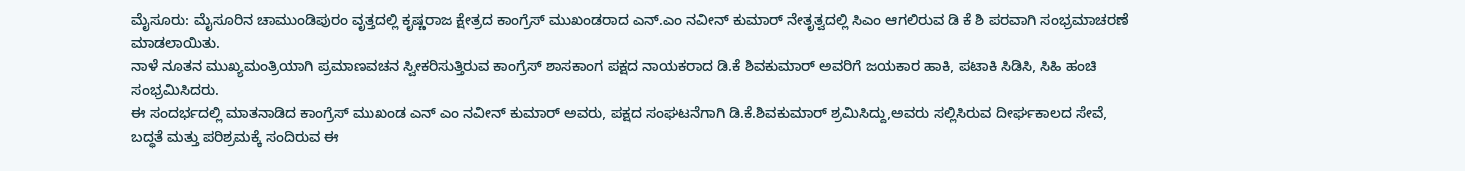ಮೈಸೂರು: ಮೈಸೂರಿನ ಚಾಮುಂಡಿಪುರಂ ವೃತ್ತದಲ್ಲಿ ಕೃಷ್ಣರಾಜ ಕ್ಷೇತ್ರದ ಕಾಂಗ್ರೆಸ್ ಮುಖಂಡರಾದ ಎನ್.ಎಂ ನವೀನ್ ಕುಮಾರ್ ನೇತೃತ್ವದಲ್ಲಿ ಸಿಎಂ ಆಗಲಿರುವ ಡಿ ಕೆ ಶಿ ಪರವಾಗಿ ಸಂಭ್ರಮಾಚರಣೆ ಮಾಡಲಾಯಿತು.
ನಾಳೆ ನೂತನ ಮುಖ್ಯಮಂತ್ರಿಯಾಗಿ ಪ್ರಮಾಣವಚನ ಸ್ವೀಕರಿಸುತ್ತಿರುವ ಕಾಂಗ್ರೆಸ್ ಶಾಸಕಾಂಗ ಪಕ್ಷದ ನಾಯಕರಾದ ಡಿ.ಕೆ ಶಿವಕುಮಾರ್ ಅವರಿಗೆ ಜಯಕಾರ ಹಾಕಿ, ಪಟಾಕಿ ಸಿಡಿಸಿ, ಸಿಹಿ ಹಂಚಿ ಸಂಭ್ರಮಿಸಿದರು.
ಈ ಸಂದರ್ಭದಲ್ಲಿ ಮಾತನಾಡಿದ ಕಾಂಗ್ರೆಸ್ ಮುಖಂಡ ಎನ್ ಎಂ ನವೀನ್ ಕುಮಾರ್ ಅವರು, ಪಕ್ಷದ ಸಂಘಟನೆಗಾಗಿ ಡಿ.ಕೆ.ಶಿವಕುಮಾರ್ ಶ್ರಮಿಸಿದ್ದು,ಅವರು ಸಲ್ಲಿಸಿರುವ ದೀರ್ಘಕಾಲದ ಸೇವೆ, ಬದ್ಧತೆ ಮತ್ತು ಪರಿಶ್ರಮಕ್ಕೆ ಸಂದಿರುವ ಈ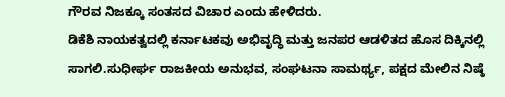ಗೌರವ ನಿಜಕ್ಕೂ ಸಂತಸದ ವಿಚಾರ ಎಂದು ಹೇಳಿದರು.
ಡಿಕೆಶಿ ನಾಯಕತ್ವದಲ್ಲಿ ಕರ್ನಾಟಕವು ಅಭಿವೃದ್ಧಿ ಮತ್ತು ಜನಪರ ಆಡಳಿತದ ಹೊಸ ದಿಕ್ಕಿನಲ್ಲಿ ಸಾಗಲಿ.ಸುಧೀರ್ಘ ರಾಜಕೀಯ ಅನುಭವ, ಸಂಘಟನಾ ಸಾಮರ್ಥ್ಯ, ಪಕ್ಷದ ಮೇಲಿನ ನಿಷ್ಠೆ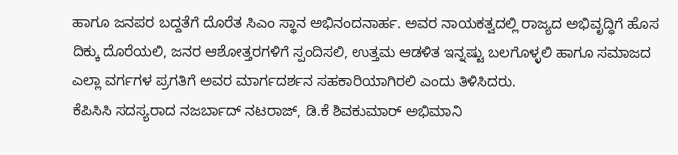ಹಾಗೂ ಜನಪರ ಬದ್ದತೆಗೆ ದೊರೆತ ಸಿಎಂ ಸ್ಥಾನ ಅಭಿನಂದನಾರ್ಹ. ಅವರ ನಾಯಕತ್ವದಲ್ಲಿ ರಾಜ್ಯದ ಅಭಿವೃದ್ಧಿಗೆ ಹೊಸ ದಿಕ್ಕು ದೊರೆಯಲಿ, ಜನರ ಆಶೋತ್ತರಗಳಿಗೆ ಸ್ಪಂದಿಸಲಿ, ಉತ್ತಮ ಆಡಳಿತ ಇನ್ನಷ್ಟು ಬಲಗೊಳ್ಳಲಿ ಹಾಗೂ ಸಮಾಜದ ಎಲ್ಲಾ ವರ್ಗಗಳ ಪ್ರಗತಿಗೆ ಅವರ ಮಾರ್ಗದರ್ಶನ ಸಹಕಾರಿಯಾಗಿರಲಿ ಎಂದು ತಿಳಿಸಿದರು.
ಕೆಪಿಸಿಸಿ ಸದಸ್ಯರಾದ ನಜರ್ಬಾದ್ ನಟರಾಜ್, ಡಿ.ಕೆ ಶಿವಕುಮಾರ್ ಅಭಿಮಾನಿ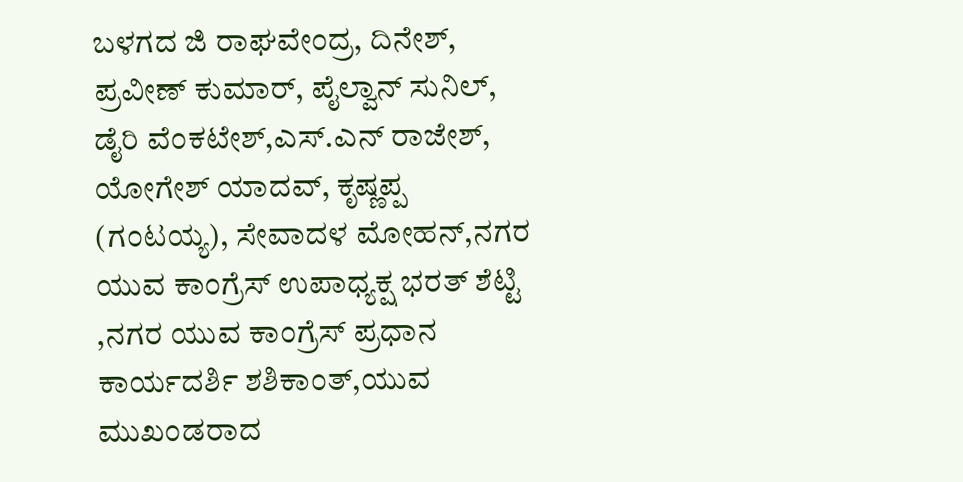ಬಳಗದ ಜಿ ರಾಘವೇಂದ್ರ, ದಿನೇಶ್, ಪ್ರವೀಣ್ ಕುಮಾರ್, ಪೈಲ್ವಾನ್ ಸುನಿಲ್, ಡೈರಿ ವೆಂಕಟೇಶ್,ಎಸ್.ಎನ್ ರಾಜೇಶ್, ಯೋಗೇಶ್ ಯಾದವ್, ಕೃಷ್ಣಪ್ಪ
(ಗಂಟಯ್ಯ), ಸೇವಾದಳ ಮೋಹನ್,ನಗರ ಯುವ ಕಾಂಗ್ರೆಸ್ ಉಪಾಧ್ಯಕ್ಷ ಭರತ್ ಶೆಟ್ಟಿ ,ನಗರ ಯುವ ಕಾಂಗ್ರೆಸ್ ಪ್ರಧಾನ ಕಾರ್ಯದರ್ಶಿ ಶಶಿಕಾಂತ್,ಯುವ ಮುಖಂಡರಾದ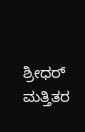ಶ್ರೀಧರ್ ಮತ್ತಿತರ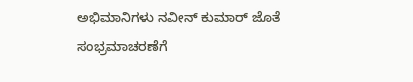ಅಭಿಮಾನಿಗಳು ನವೀನ್ ಕುಮಾರ್ ಜೊತೆ ಸಂಭ್ರಮಾಚರಣೆಗೆ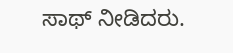ಸಾಥ್ ನೀಡಿದರು.